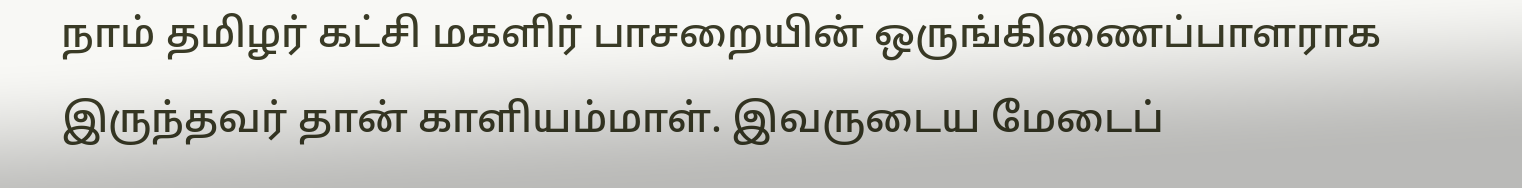நாம் தமிழர் கட்சி மகளிர் பாசறையின் ஒருங்கிணைப்பாளராக இருந்தவர் தான் காளியம்மாள். இவருடைய மேடைப்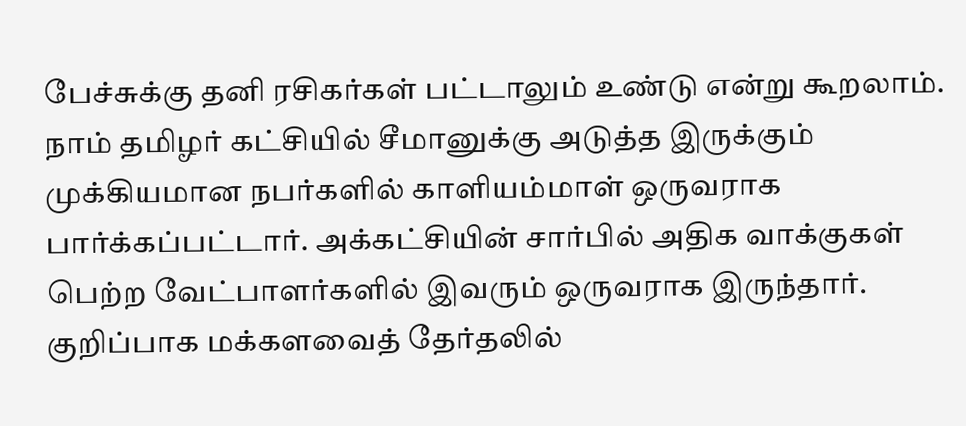பேச்சுக்கு தனி ரசிகர்கள் பட்டாலும் உண்டு என்று கூறலாம். நாம் தமிழர் கட்சியில் சீமானுக்கு அடுத்த இருக்கும் முக்கியமான நபர்களில் காளியம்மாள் ஒருவராக பார்க்கப்பட்டார். அக்கட்சியின் சார்பில் அதிக வாக்குகள் பெற்ற வேட்பாளர்களில் இவரும் ஒருவராக இருந்தார். குறிப்பாக மக்களவைத் தேர்தலில்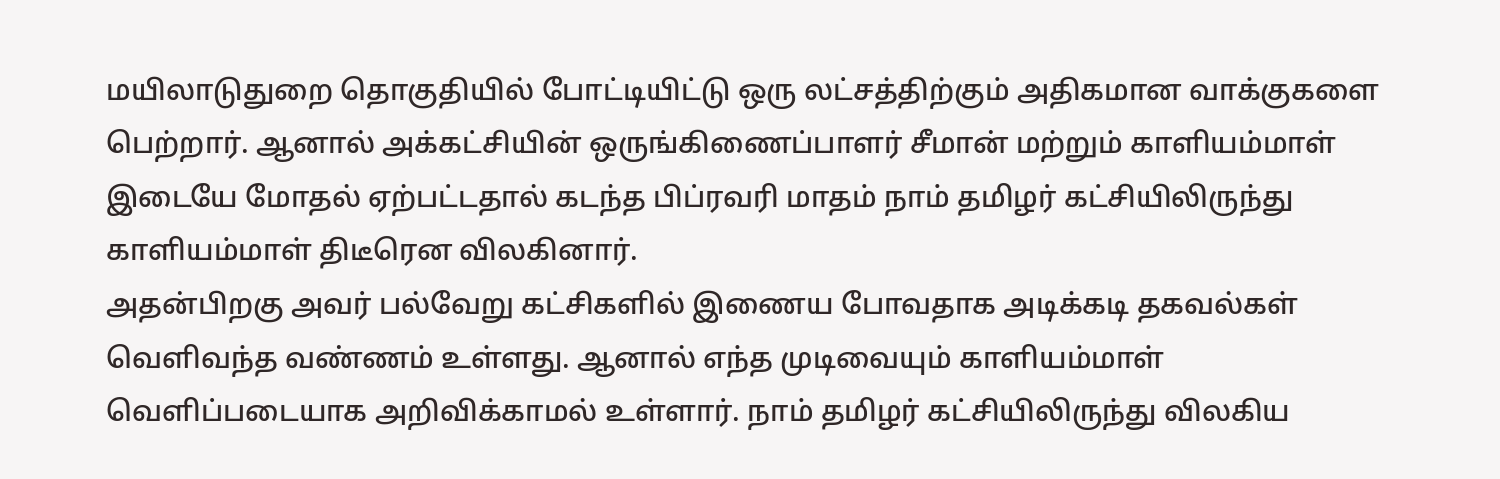மயிலாடுதுறை தொகுதியில் போட்டியிட்டு ஒரு லட்சத்திற்கும் அதிகமான வாக்குகளை பெற்றார். ஆனால் அக்கட்சியின் ஒருங்கிணைப்பாளர் சீமான் மற்றும் காளியம்மாள் இடையே மோதல் ஏற்பட்டதால் கடந்த பிப்ரவரி மாதம் நாம் தமிழர் கட்சியிலிருந்து காளியம்மாள் திடீரென விலகினார்.
அதன்பிறகு அவர் பல்வேறு கட்சிகளில் இணைய போவதாக அடிக்கடி தகவல்கள் வெளிவந்த வண்ணம் உள்ளது. ஆனால் எந்த முடிவையும் காளியம்மாள் வெளிப்படையாக அறிவிக்காமல் உள்ளார். நாம் தமிழர் கட்சியிலிருந்து விலகிய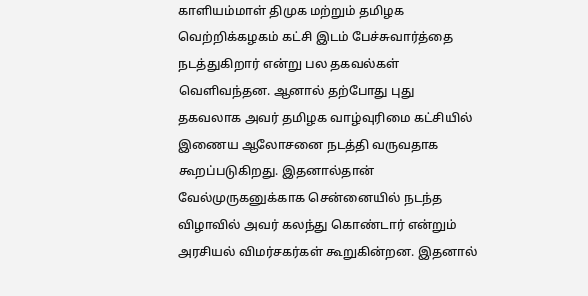காளியம்மாள் திமுக மற்றும் தமிழக வெற்றிக்கழகம் கட்சி இடம் பேச்சுவார்த்தை நடத்துகிறார் என்று பல தகவல்கள் வெளிவந்தன. ஆனால் தற்போது புது தகவலாக அவர் தமிழக வாழ்வுரிமை கட்சியில் இணைய ஆலோசனை நடத்தி வருவதாக கூறப்படுகிறது. இதனால்தான் வேல்முருகனுக்காக சென்னையில் நடந்த விழாவில் அவர் கலந்து கொண்டார் என்றும் அரசியல் விமர்சகர்கள் கூறுகின்றன. இதனால்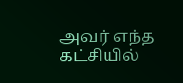அவர் எந்த கட்சியில்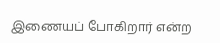இணையப் போகிறார் என்ற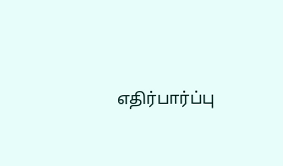எதிர்பார்ப்பு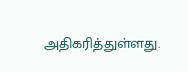அதிகரித்துள்ளது.